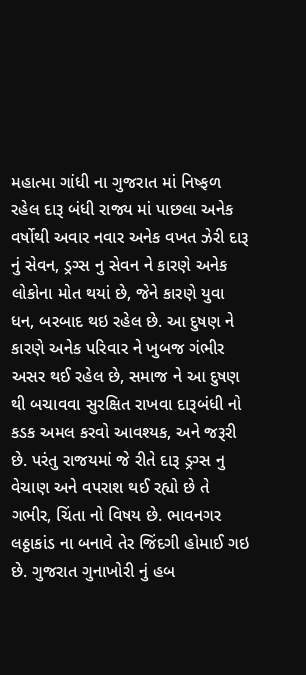મહાત્મા ગાંધી ના ગુજરાત માં નિષ્ફળ રહેલ દારૂ બંધી રાજ્ય માં પાછલા અનેક વર્ષોથી અવાર નવાર અનેક વખત ઝેરી દારૂ નું સેવન, ડ્રગ્સ નુ સેવન ને કારણે અનેક લોકોના મોત થયાં છે, જેને કારણે યુવા ધન, બરબાદ થઇ રહેલ છે. આ દુષણ ને કારણે અનેક પરિવાર ને ખુબજ ગંભીર અસર થઈ રહેલ છે, સમાજ ને આ દુષણ થી બચાવવા સુરક્ષિત રાખવા દારૂબંધી નો કડક અમલ કરવો આવશ્યક, અને જરૂરી છે. પરંતુ રાજયમાં જે રીતે દારૂ ડ્રગ્સ નુ વેચાણ અને વપરાશ થઈ રહ્યો છે તે ગભીર, ચિંતા નો વિષય છે. ભાવનગર લઠ્ઠાકાંડ ના બનાવે તેર જિંદગી હોમાઈ ગઇ છે. ગુજરાત ગુનાખોરી નું હબ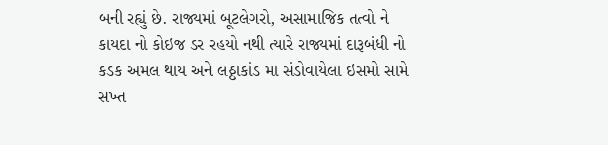બની રહ્યું છે. રાજ્યમાં બૂટલેગરો, અસામાજિક તત્વો ને કાયદા નો કોઇજ ડર રહયો નથી ત્યારે રાજ્યમાં દારૂબંધી નો કડક અમલ થાય અને લઠ્ઠાકાંડ મા સંડોવાયેલા ઇસમો સામે સખ્ત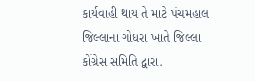કાર્યવાહી થાય તે માટે પંચમહાલ જિલ્લાના ગોધરા ખાતે જિલ્લા કોંગ્રેસ સમિતિ દ્વારા.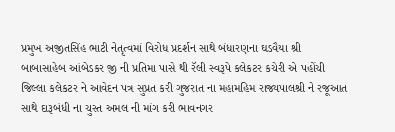પ્રમુખ અજીતસિંહ ભાટી નેતૃત્વમાં વિરોધ પ્રદર્શન સાથે બંધારણના ઘડવૈયા શ્રી બાબાસાહેબ આંબેડકર જી ની પ્રતિમા પાસે થી રૅલી સ્વરૂપે કલેકટર કચેરી એ પહોંચી જિલ્લા કલેકટર ને આવેદન પત્ર સુપ્રત કરી ગુજરાત ના મહામહિમ રાજ્યપાલશ્રી ને રજૂઆત સાથે દારૂબંધી ના ચુસ્ત અમલ ની માંગ કરી ભાવનગર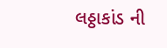લઠ્ઠાકાંડ ની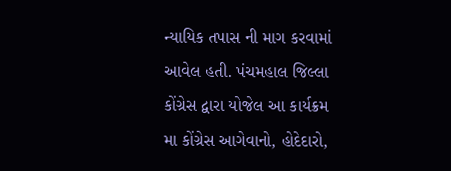ન્યાયિક તપાસ ની માગ કરવામાં આવેલ હતી. પંચમહાલ જિલ્લા કોંગ્રેસ દ્વારા યોજેલ આ કાર્યક્રમ મા કોંગ્રેસ આગેવાનો, હોદેદારો,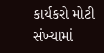કાર્યકરો મોટી સંખ્યામાં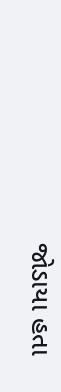જોડાયા હતા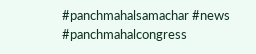#panchmahalsamachar #news #panchmahalcongress